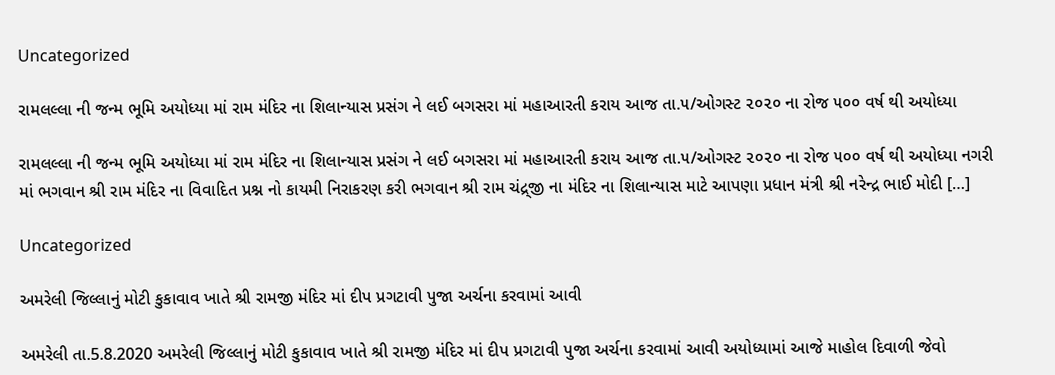Uncategorized

રામલલ્લા ની જન્મ ભૂમિ અયોધ્યા માં રામ મંદિર ના શિલાન્યાસ પ્રસંગ ને લઈ બગસરા માં મહાઆરતી કરાય આજ તા.૫/ઓગસ્ટ ૨૦૨૦ ના રોજ ૫૦૦ વર્ષ થી અયોધ્યા

રામલલ્લા ની જન્મ ભૂમિ અયોધ્યા માં રામ મંદિર ના શિલાન્યાસ પ્રસંગ ને લઈ બગસરા માં મહાઆરતી કરાય આજ તા.૫/ઓગસ્ટ ૨૦૨૦ ના રોજ ૫૦૦ વર્ષ થી અયોધ્યા નગરી માં ભગવાન શ્રી રામ મંદિર ના વિવાદિત પ્રશ્ન નો કાયમી નિરાકરણ કરી ભગવાન શ્રી રામ ચંદ્ર્જી ના મંદિર ના શિલાન્યાસ માટે આપણા પ્રધાન મંત્રી શ્રી નરેન્દ્ર ભાઈ મોદી […]

Uncategorized

અમરેલી જિલ્લાનું મોટી કુકાવાવ ખાતે શ્રી રામજી મંદિર માં દીપ પ્રગટાવી પુજા અર્ચના કરવામાં આવી

અમરેલી તા.5.8.2020 અમરેલી જિલ્લાનું મોટી કુકાવાવ ખાતે શ્રી રામજી મંદિર માં દીપ પ્રગટાવી પુજા અર્ચના કરવામાં આવી અયોધ્યામાં આજે માહોલ દિવાળી જેવો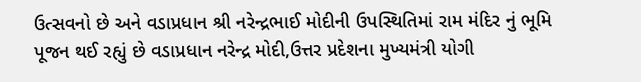ઉત્સવનો છે અને વડાપ્રધાન શ્રી નરેન્દ્રભાઈ મોદીની ઉપસ્થિતિમાં રામ મંદિર નું ભૂમિ પૂજન થઈ રહ્યું છે વડાપ્રધાન નરેન્દ્ર મોદી,ઉત્તર પ્રદેશના મુખ્યમંત્રી યોગી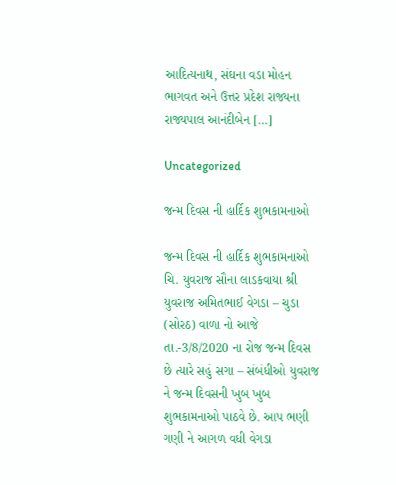આદિત્યનાથ, સંઘના વડા મોહન ભાગવત અને ઉત્તર પ્રદેશ રાજ્યના રાજ્યપાલ આનંદીબેન […]

Uncategorized

જન્મ દિવસ ની હાર્દિક શુભકામનાઓ

જન્મ દિવસ ની હાર્દિક શુભકામનાઓ ચિ. યુવરાજ સૌના લાડકવાયા શ્રી યુવરાજ અમિતભાઈ વેગડા – ચુડા (સોરઠ) વાળા નો આજે તા.-3/8/2020 ના રોજ જન્મ દિવસ છે ત્યારે સહું સગા – સંબંધીઓ યુવરાજ ને જન્મ દિવસની ખુબ ખુબ શુભકામનાઓ પાઠવે છે. આપ ભણી ગણી ને આગળ વધી વેગડા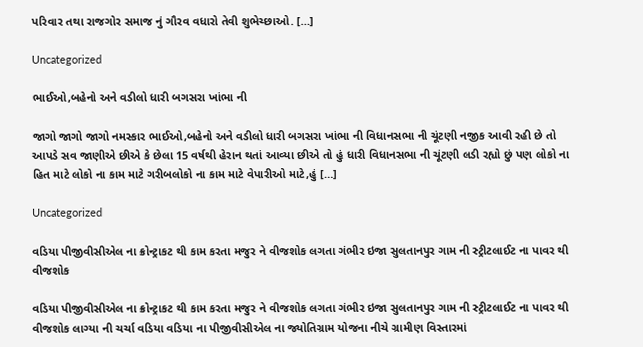પરિવાર તથા રાજગોર સમાજ નું ગૌરવ વધારો તેવી શુભેચ્છાઓ. […]

Uncategorized

ભાઈઓ,બહેનો અને વડીલો ધારી બગસરા ખાંભા ની

જાગો જાગો જાગો નમસ્કાર ભાઈઓ,બહેનો અને વડીલો ધારી બગસરા ખાંભા ની વિધાનસભા ની ચૂંટણી નજીક આવી રહી છે તો આપડે સવ જાણીએ છીએ કે છેલા 15 વર્ષથી હેરાન થતાં આવ્યા છીએ તો હું ધારી વિધાનસભા ની ચૂંટણી લડી રહ્યો છું પણ લોકો ના હિત માટે લોકો ના કામ માટે ગરીબલોકો ના કામ માટે વેપારીઓ માટે,હું […]

Uncategorized

વડિયા પીજીવીસીએલ ના ક્રોન્ટ્રાકટ થી કામ કરતા મજુર ને વીજશોક લગતા ગંભીર ઇજા સુલતાનપુર ગામ ની સ્ટ્રીટલાઈટ ના પાવર થી વીજશોક

વડિયા પીજીવીસીએલ ના ક્રોન્ટ્રાકટ થી કામ કરતા મજુર ને વીજશોક લગતા ગંભીર ઇજા સુલતાનપુર ગામ ની સ્ટ્રીટલાઈટ ના પાવર થી વીજશોક લાગ્યા ની ચર્ચા વડિયા વડિયા ના પીજીવીસીએલ ના જ્યોતિગ્રામ યોજના નીચે ગ્રામીણ વિસ્તારમાં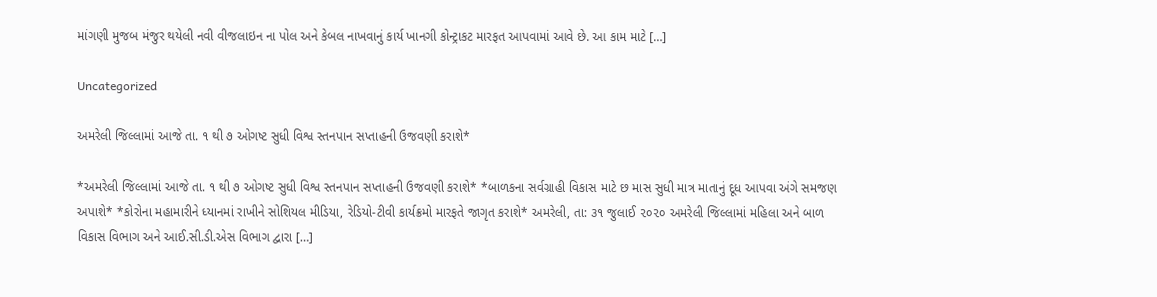માંગણી મુજબ મંજુર થયેલી નવી વીજલાઇન ના પોલ અને કેબલ નાખવાનું કાર્ય ખાનગી કોન્ટ્રાકટ મારફત આપવામાં આવે છે. આ કામ માટે […]

Uncategorized

અમરેલી જિલ્લામાં આજે તા. ૧ થી ૭ ઓગષ્ટ સુધી વિશ્વ સ્તનપાન સપ્તાહની ઉજવણી કરાશે*

*અમરેલી જિલ્લામાં આજે તા. ૧ થી ૭ ઓગષ્ટ સુધી વિશ્વ સ્તનપાન સપ્તાહની ઉજવણી કરાશે* *બાળકના સર્વગ્રાહી વિકાસ માટે છ માસ સુધી માત્ર માતાનું દૂધ આપવા અંગે સમજણ અપાશે* *કોરોના મહામારીને ધ્યાનમાં રાખીને સોશિયલ મીડિયા, રેડિયો-ટીવી કાર્યક્રમો મારફતે જાગૃત કરાશે* અમરેલી, તા: ૩૧ જુલાઈ ૨૦૨૦ અમરેલી જિલ્લામાં મહિલા અને બાળ વિકાસ વિભાગ અને આઈ.સી.ડી.એસ વિભાગ દ્વારા […]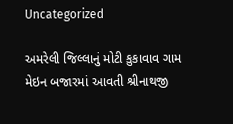Uncategorized

અમરેલી જિલ્લાનું મોટી કુકાવાવ ગામ મેઇન બજારમાં આવતી શ્રીનાથજી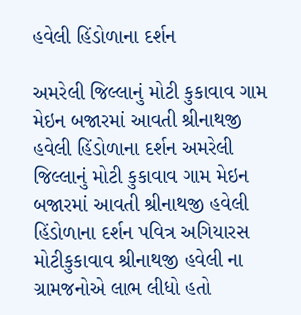હવેલી હિંડોળાના દર્શન

અમરેલી જિલ્લાનું મોટી કુકાવાવ ગામ મેઇન બજારમાં આવતી શ્રીનાથજી હવેલી હિંડોળાના દર્શન અમરેલી જિલ્લાનું મોટી કુકાવાવ ગામ મેઇન બજારમાં આવતી શ્રીનાથજી હવેલી હિંડોળાના દર્શન પવિત્ર અગિયારસ મોટીકુકાવાવ શ્રીનાથજી હવેલી ના ગ્રામજનોએ લાભ લીધો હતો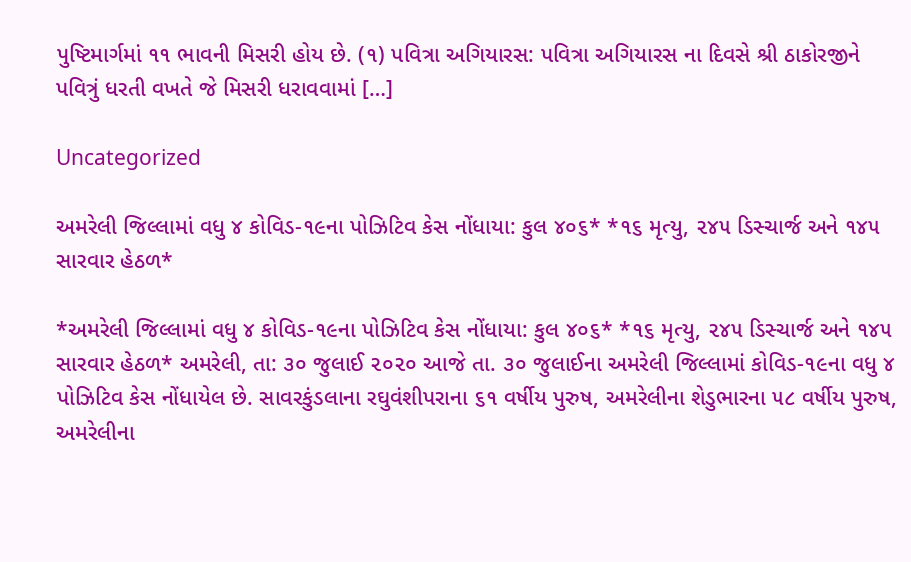પુષ્ટિમાર્ગમાં ૧૧ ભાવની મિસરી હોય છે. (૧) પવિત્રા અગિયારસ: પવિત્રા અગિયારસ ના દિવસે શ્રી ઠાકોરજીને પવિત્રું ધરતી વખતે જે મિસરી ધરાવવામાં […]

Uncategorized

અમરેલી જિલ્લામાં વધુ ૪ કોવિડ-૧૯ના પોઝિટિવ કેસ નોંધાયા: કુલ ૪૦૬* *૧૬ મૃત્યુ, ૨૪૫ ડિસ્ચાર્જ અને ૧૪૫ સારવાર હેઠળ*

*અમરેલી જિલ્લામાં વધુ ૪ કોવિડ-૧૯ના પોઝિટિવ કેસ નોંધાયા: કુલ ૪૦૬* *૧૬ મૃત્યુ, ૨૪૫ ડિસ્ચાર્જ અને ૧૪૫ સારવાર હેઠળ* અમરેલી, તા: ૩૦ જુલાઈ ૨૦૨૦ આજે તા. ૩૦ જુલાઈના અમરેલી જિલ્લામાં કોવિડ-૧૯ના વધુ ૪ પોઝિટિવ કેસ નોંધાયેલ છે. સાવરકુંડલાના રઘુવંશીપરાના ૬૧ વર્ષીય પુરુષ, અમરેલીના શેડુભારના ૫૮ વર્ષીય પુરુષ, અમરેલીના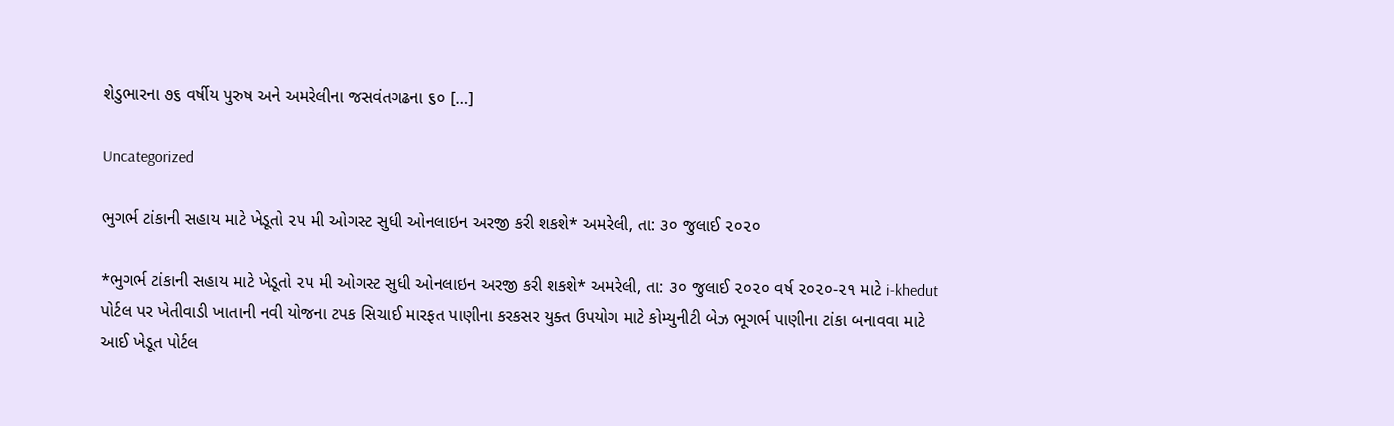શેડુભારના ૭૬ વર્ષીય પુરુષ અને અમરેલીના જસવંતગઢના ૬૦ […]

Uncategorized

ભુગર્ભ ટાંકાની સહાય માટે ખેડૂતો ૨૫ મી ઓગસ્ટ સુધી ઓનલાઇન અરજી કરી શકશે* અમરેલી, તા: ૩૦ જુલાઈ ૨૦૨૦

*ભુગર્ભ ટાંકાની સહાય માટે ખેડૂતો ૨૫ મી ઓગસ્ટ સુધી ઓનલાઇન અરજી કરી શકશે* અમરેલી, તા: ૩૦ જુલાઈ ૨૦૨૦ વર્ષ ૨૦૨૦-૨૧ માટે i-khedut પોર્ટલ પર ખેતીવાડી ખાતાની નવી યોજના ટપક સિચાઈ મારફત પાણીના કરકસર યુક્ત ઉપયોગ માટે કોમ્યુનીટી બેઝ ભૂગર્ભ પાણીના ટાંકા બનાવવા માટે આઈ ખેડૂત પોર્ટલ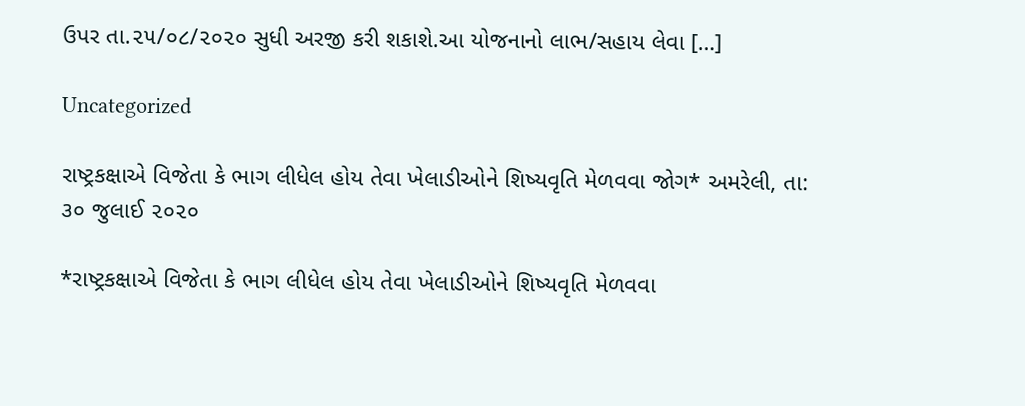ઉપર તા.૨૫/૦૮/૨૦૨૦ સુધી અરજી કરી શકાશે.આ યોજનાનો લાભ/સહાય લેવા […]

Uncategorized

રાષ્ટ્રકક્ષાએ વિજેતા કે ભાગ લીધેલ હોય તેવા ખેલાડીઓને શિષ્યવૃતિ મેળવવા જોગ* અમરેલી, તા: ૩૦ જુલાઈ ૨૦૨૦

*રાષ્ટ્રકક્ષાએ વિજેતા કે ભાગ લીધેલ હોય તેવા ખેલાડીઓને શિષ્યવૃતિ મેળવવા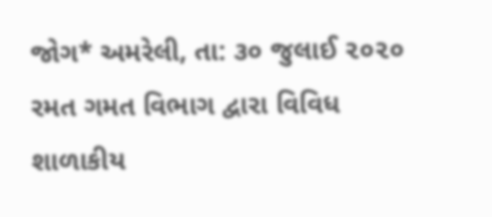જોગ* અમરેલી, તા: ૩૦ જુલાઈ ૨૦૨૦ રમત ગમત વિભાગ દ્વારા વિવિધ શાળાકીય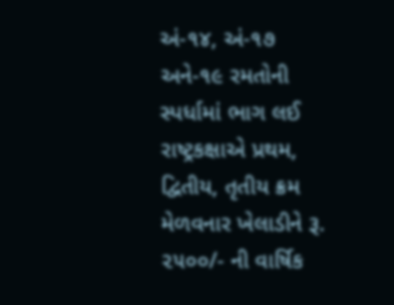અં-૧૪, અં-૧૭ અને-૧૯ રમતોની સ્પર્ધામાં ભાગ લઈ રાષ્ટ્રકક્ષાએ પ્રથમ, દ્વિતીય, તૃતીય ક્રમ મેળવનાર ખેલાડીને રૂ. ૨૫૦૦/- ની વાર્ષિક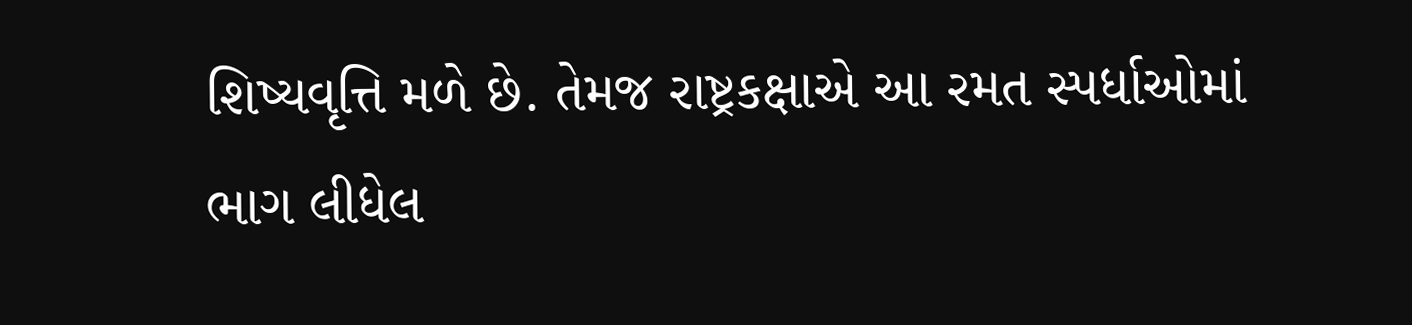શિષ્યવૃત્તિ મળે છે. તેમજ રાષ્ટ્રકક્ષાએ આ રમત સ્પર્ધાઓમાં ભાગ લીધેલ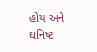હોય અને ઘનિષ્ટ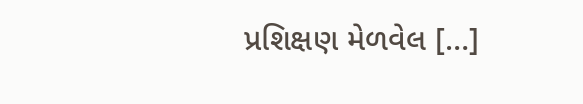પ્રશિક્ષણ મેળવેલ […]